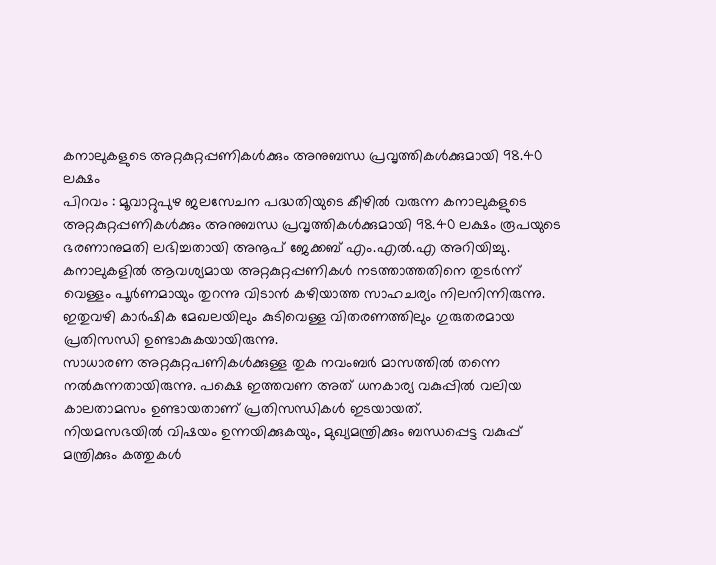കനാലുകളുടെ അറ്റകുറ്റപ്പണികൾക്കും അനുബന്ധ പ്രവൃത്തികൾക്കുമായി 98.40 ലക്ഷം
പിറവം : മൂവാറ്റുപുഴ ജലസേചന പദ്ധതിയുടെ കീഴിൽ വരുന്ന കനാലുകളുടെ അറ്റകുറ്റപ്പണികൾക്കും അനുബന്ധ പ്രവൃത്തികൾക്കുമായി 98.40 ലക്ഷം രൂപയുടെ ഭരണാനുമതി ലഭിച്ചതായി അനൂപ് ജേക്കബ് എം.എൽ.എ അറിയിച്ചു.
കനാലുകളിൽ ആവശ്യമായ അറ്റകുറ്റപ്പണികൾ നടത്താത്തതിനെ തുടർന്ന് വെള്ളം പൂർണമായും തുറന്നു വിടാൻ കഴിയാത്ത സാഹചര്യം നിലനിന്നിരുന്നു. ഇതുവഴി കാർഷിക മേഖലയിലും കുടിവെള്ള വിതരണത്തിലും ഗുരുതരമായ പ്രതിസന്ധി ഉണ്ടാകുകയായിരുന്നു.
സാധാരണ അറ്റകുറ്റപണികൾക്കുള്ള തുക നവംബർ മാസത്തിൽ തന്നെ നൽകുന്നതായിരുന്നു. പക്ഷെ ഇത്തവണ അത് ധനകാര്യ വകുപ്പിൽ വലിയ കാലതാമസം ഉണ്ടായതാണ് പ്രതിസന്ധികൾ ഇടയായത്.
നിയമസഭയിൽ വിഷയം ഉന്നയിക്കുകയും, മുഖ്യമന്ത്രിക്കും ബന്ധപ്പെട്ട വകുപ്പ് മന്ത്രിക്കും കത്തുകൾ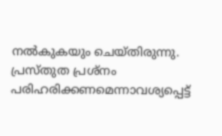നൽകുകയും ചെയ്തിരുന്നു.
പ്രസ്തുത പ്രശ്നം പരിഹരിക്കണമെന്നാവശ്യപ്പെട്ട്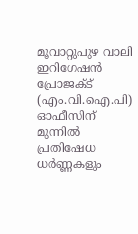മൂവാറ്റുപുഴ വാലി ഇറിഗേഷൻ പ്രോജക്ട് (എം.വി.ഐ.പി) ഓഫീസിന് മുന്നിൽ പ്രതിഷേധ ധർണ്ണകളും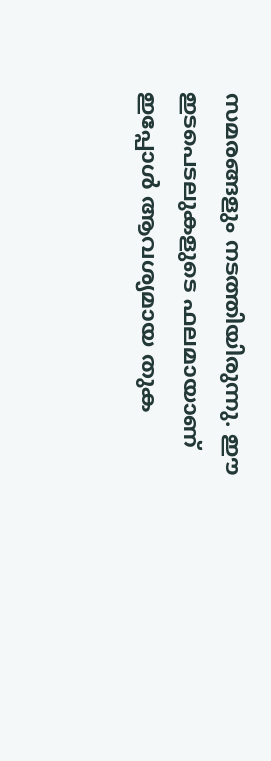സമരങ്ങളും നടത്തിയിരുന്നു. ഈ ഇടപെടലുകളുടെ ഫലമായാണ് ഇപ്പോൾ ആവശ്യമായ തുക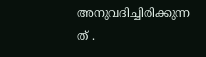അനുവദിച്ചിരിക്കുന്ന
ത് .